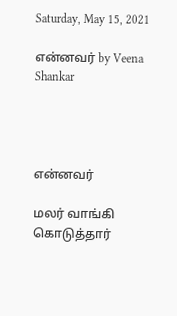Saturday, May 15, 2021

என்னவர் by Veena Shankar




என்னவர்

மலர் வாங்கி கொடுத்தார்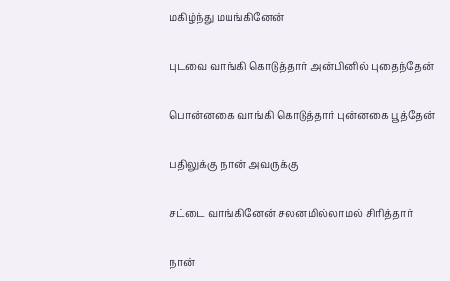மகிழ்ந்து மயங்கினேன்

புடவை வாங்கி கொடுத்தார் அன்பினில் புதைந்தேன்

பொன்னகை வாங்கி கொடுத்தார் புன்னகை பூத்தேன்

பதிலுக்கு நான் அவருக்கு

சட்டை வாங்கினேன் சலனமில்லாமல் சிரித்தார்

நான்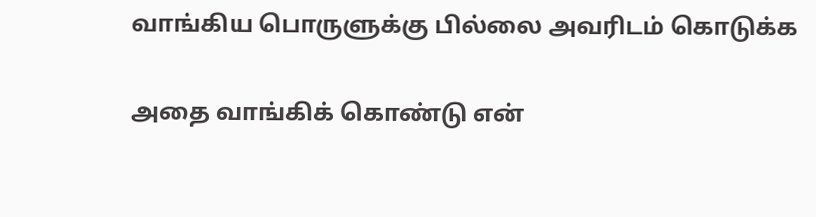வாங்கிய பொருளுக்கு பில்லை அவரிடம் கொடுக்க

அதை வாங்கிக் கொண்டு என்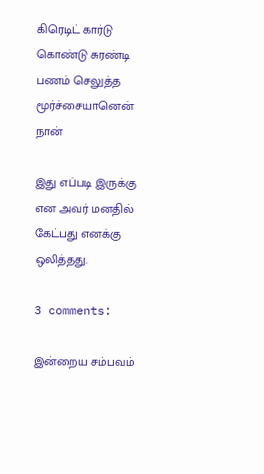கிரெடிட் கார்டு கொண்டு சுரண்டி பணம் செலுத்த மூர்ச்சையானென் நான்

இது எப்படி இருக்கு என அவர் மனதில் கேட்பது எனக்கு ஒலித்தது.

3 comments:

இன்றைய சம்பவம்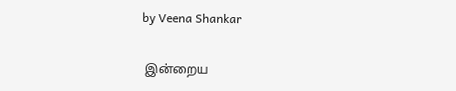by Veena Shankar

 இன்றைய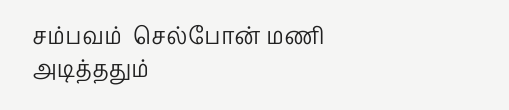சம்பவம்  செல்போன் மணி அடித்ததும்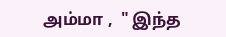அம்மா ,  " இந்த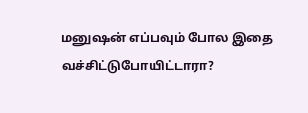மனுஷன் எப்பவும் போல இதை வச்சிட்டுபோயிட்டாரா?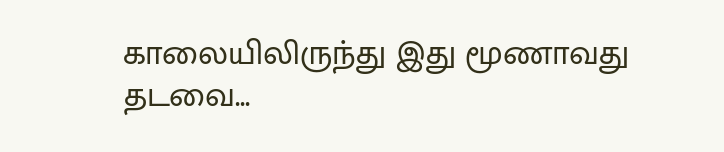காலையிலிருந்து இது மூணாவது தடவை...